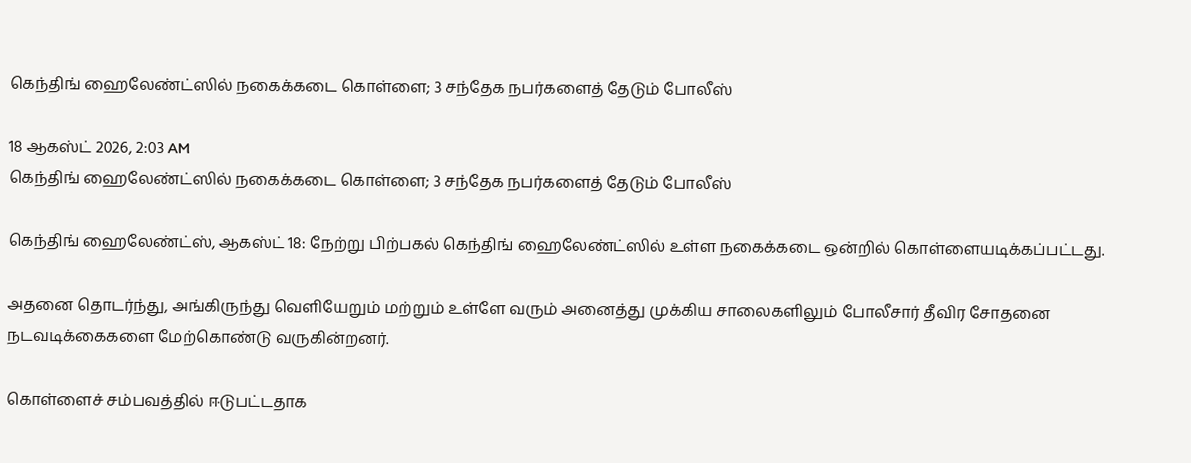கெந்திங் ஹைலேண்ட்ஸில் நகைக்கடை கொள்ளை; 3 சந்தேக நபர்களைத் தேடும் போலீஸ்

18 ஆகஸ்ட் 2026, 2:03 AM
கெந்திங் ஹைலேண்ட்ஸில் நகைக்கடை கொள்ளை; 3 சந்தேக நபர்களைத் தேடும் போலீஸ்

கெந்திங் ஹைலேண்ட்ஸ், ஆகஸ்ட் 18: நேற்று பிற்பகல் கெந்திங் ஹைலேண்ட்ஸில் உள்ள நகைக்கடை ஒன்றில் கொள்ளையடிக்கப்பட்டது.

அதனை தொடர்ந்து, அங்கிருந்து வெளியேறும் மற்றும் உள்ளே வரும் அனைத்து முக்கிய சாலைகளிலும் போலீசார் தீவிர சோதனை நடவடிக்கைகளை மேற்கொண்டு வருகின்றனர்.

கொள்ளைச் சம்பவத்தில் ஈடுபட்டதாக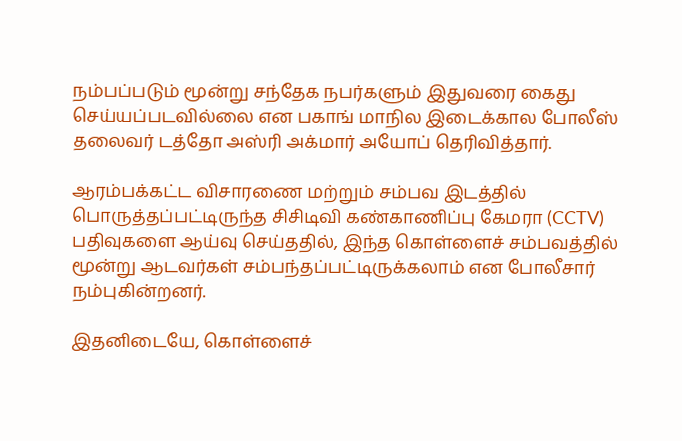நம்பப்படும் மூன்று சந்தேக நபர்களும் இதுவரை கைது செய்யப்படவில்லை என பகாங் மாநில இடைக்கால போலீஸ் தலைவர் டத்தோ அஸ்ரி அக்மார் அயோப் தெரிவித்தார்.

ஆரம்பக்கட்ட விசாரணை மற்றும் சம்பவ இடத்தில் பொருத்தப்பட்டிருந்த சிசிடிவி கண்காணிப்பு கேமரா (CCTV) பதிவுகளை ஆய்வு செய்ததில், இந்த கொள்ளைச் சம்பவத்தில் மூன்று ஆடவர்கள் சம்பந்தப்பட்டிருக்கலாம் என போலீசார் நம்புகின்றனர்.

இதனிடையே, கொள்ளைச்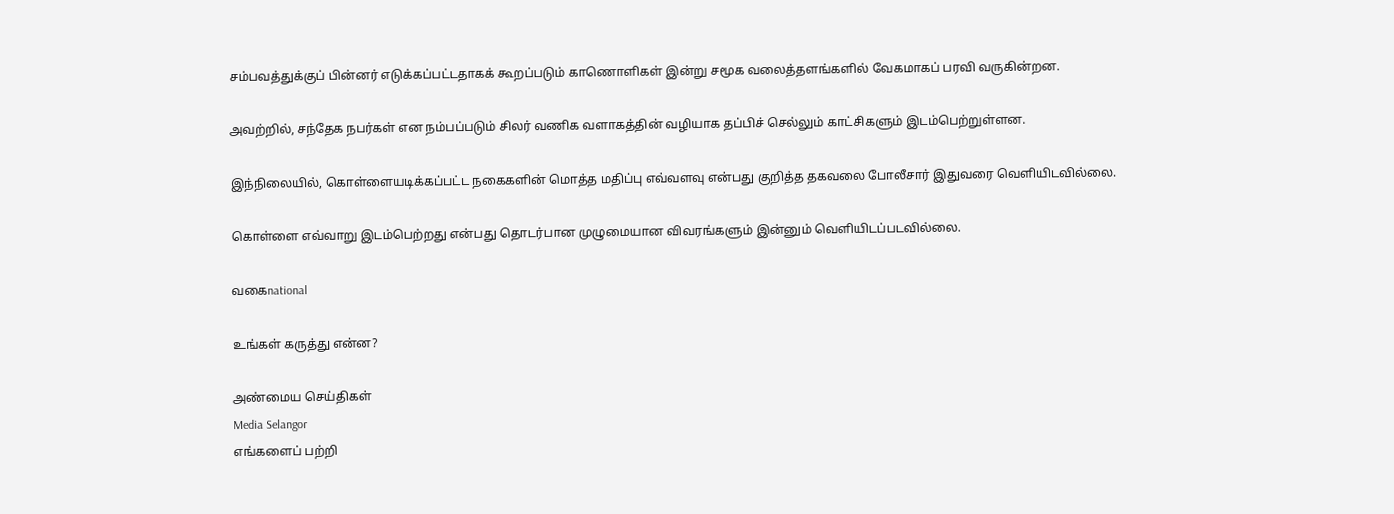சம்பவத்துக்குப் பின்னர் எடுக்கப்பட்டதாகக் கூறப்படும் காணொளிகள் இன்று சமூக வலைத்தளங்களில் வேகமாகப் பரவி வருகின்றன.

அவற்றில், சந்தேக நபர்கள் என நம்பப்படும் சிலர் வணிக வளாகத்தின் வழியாக தப்பிச் செல்லும் காட்சிகளும் இடம்பெற்றுள்ளன.

இந்நிலையில், கொள்ளையடிக்கப்பட்ட நகைகளின் மொத்த மதிப்பு எவ்வளவு என்பது குறித்த தகவலை போலீசார் இதுவரை வெளியிடவில்லை.

கொள்ளை எவ்வாறு இடம்பெற்றது என்பது தொடர்பான முழுமையான விவரங்களும் இன்னும் வெளியிடப்படவில்லை.

வகைnational

உங்கள் கருத்து என்ன?

அண்மைய செய்திகள்
Media Selangor
எங்களைப் பற்றி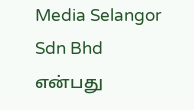Media Selangor Sdn Bhd என்பது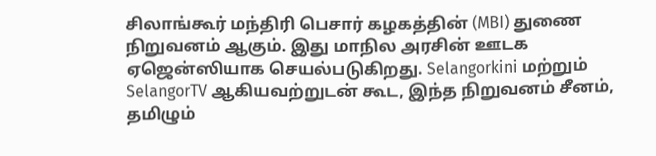சிலாங்கூர் மந்திரி பெசார் கழகத்தின் (MBI) துணை நிறுவனம் ஆகும். இது மாநில அரசின் ஊடக ஏஜென்ஸியாக செயல்படுகிறது. Selangorkini மற்றும் SelangorTV ஆகியவற்றுடன் கூட, இந்த நிறுவனம் சீனம், தமிழும்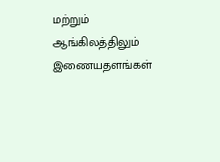மற்றும் ஆங்கிலத்திலும் இணையதளங்கள்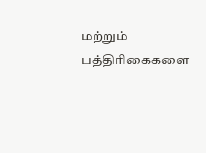மற்றும் பத்திரிகைகளை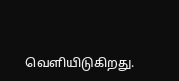வெளியிடுகிறது.